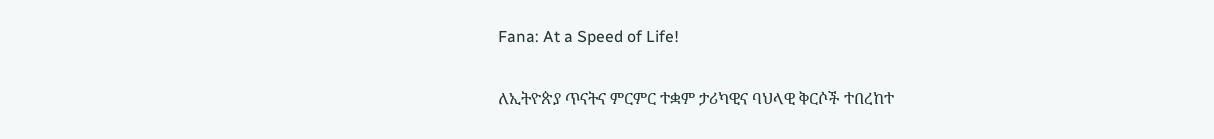Fana: At a Speed of Life!

ለኢትዮጵያ ጥናትና ምርምር ተቋም ታሪካዊና ባህላዊ ቅርሶች ተበረከተ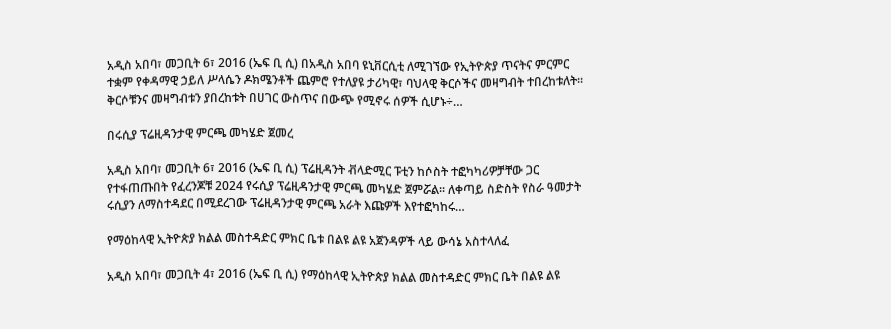አዲስ አበባ፣ መጋቢት 6፣ 2016 (ኤፍ ቢ ሲ) በአዲስ አበባ ዩኒቨርሲቲ ለሚገኘው የኢትዮጵያ ጥናትና ምርምር ተቋም የቀዳማዊ ኃይለ ሥላሴን ዶክሜንቶች ጨምሮ የተለያዩ ታሪካዊ፣ ባህላዊ ቅርሶችና መዛግብት ተበረከቱለት፡፡ ቅርሶቹንና መዛግብቱን ያበረከቱት በሀገር ውስጥና በውጭ የሚኖሩ ሰዎች ሲሆኑ÷…

በሩሲያ ፕሬዚዳንታዊ ምርጫ መካሄድ ጀመረ

አዲስ አበባ፣ መጋቢት 6፣ 2016 (ኤፍ ቢ ሲ) ፕሬዚዳንት ቭላድሚር ፑቲን ከሶስት ተፎካካሪዎቻቸው ጋር የተፋጠጡበት የፈረንጆቹ 2024 የሩሲያ ፕሬዚዳንታዊ ምርጫ መካሄድ ጀምሯል፡፡ ለቀጣይ ስድስት የስራ ዓመታት ሩሲያን ለማስተዳደር በሚደረገው ፕሬዚዳንታዊ ምርጫ አራት እጩዎች እየተፎካከሩ…

የማዕከላዊ ኢትዮጵያ ክልል መስተዳድር ምክር ቤቱ በልዩ ልዩ አጀንዳዎች ላይ ውሳኔ አስተላለፈ

አዲስ አበባ፣ መጋቢት 4፣ 2016 (ኤፍ ቢ ሲ) የማዕከላዊ ኢትዮጵያ ክልል መስተዳድር ምክር ቤት በልዩ ልዩ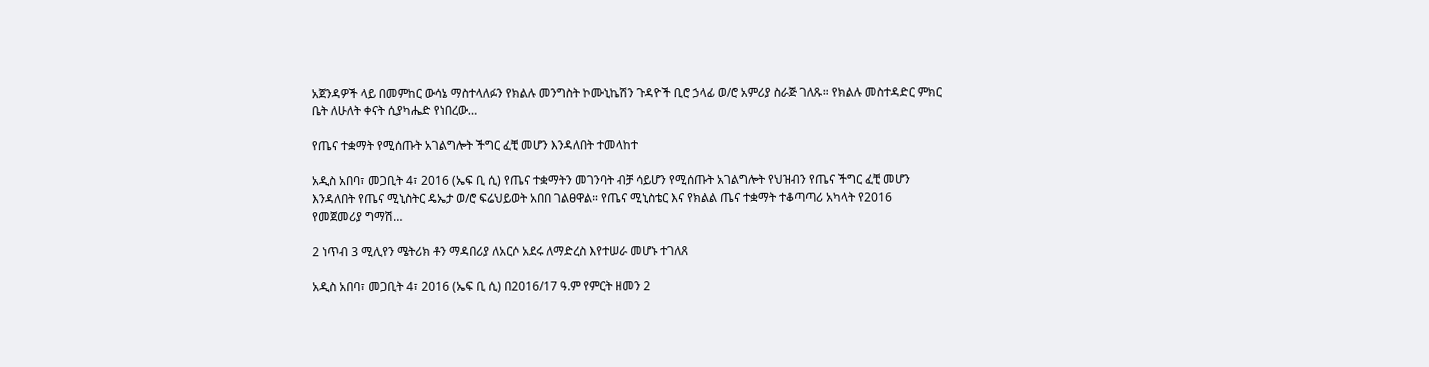አጀንዳዎች ላይ በመምከር ውሳኔ ማስተላለፉን የክልሉ መንግስት ኮሙኒኬሽን ጉዳዮች ቢሮ ኃላፊ ወ/ሮ አምሪያ ስራጅ ገለጹ። የክልሉ መስተዳድር ምክር ቤት ለሁለት ቀናት ሲያካሔድ የነበረው…

የጤና ተቋማት የሚሰጡት አገልግሎት ችግር ፈቺ መሆን እንዳለበት ተመላከተ

አዲስ አበባ፣ መጋቢት 4፣ 2016 (ኤፍ ቢ ሲ) የጤና ተቋማትን መገንባት ብቻ ሳይሆን የሚሰጡት አገልግሎት የህዝብን የጤና ችግር ፈቺ መሆን እንዳለበት የጤና ሚኒስትር ዴኤታ ወ/ሮ ፍሬህይወት አበበ ገልፀዋል። የጤና ሚኒስቴር እና የክልል ጤና ተቋማት ተቆጣጣሪ አካላት የ2016 የመጀመሪያ ግማሽ…

2 ነጥብ 3 ሚሊየን ሜትሪክ ቶን ማዳበሪያ ለአርሶ አደሩ ለማድረስ እየተሠራ መሆኑ ተገለጸ

አዲስ አበባ፣ መጋቢት 4፣ 2016 (ኤፍ ቢ ሲ) በ2016/17 ዓ.ም የምርት ዘመን 2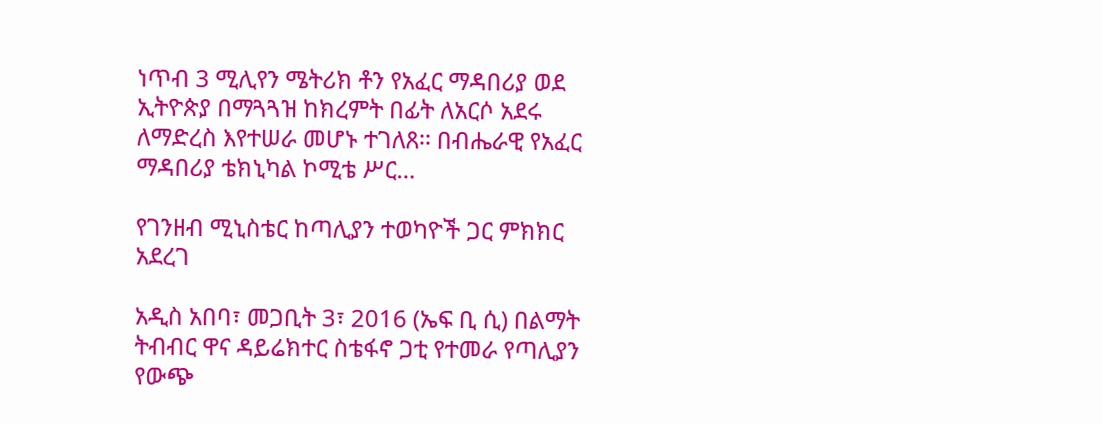ነጥብ 3 ሚሊየን ሜትሪክ ቶን የአፈር ማዳበሪያ ወደ ኢትዮጵያ በማጓጓዝ ከክረምት በፊት ለአርሶ አደሩ ለማድረስ እየተሠራ መሆኑ ተገለጸ፡፡ በብሔራዊ የአፈር ማዳበሪያ ቴክኒካል ኮሚቴ ሥር…

የገንዘብ ሚኒስቴር ከጣሊያን ተወካዮች ጋር ምክክር አደረገ

አዲስ አበባ፣ መጋቢት 3፣ 2016 (ኤፍ ቢ ሲ) በልማት ትብብር ዋና ዳይሬክተር ስቴፋኖ ጋቲ የተመራ የጣሊያን የውጭ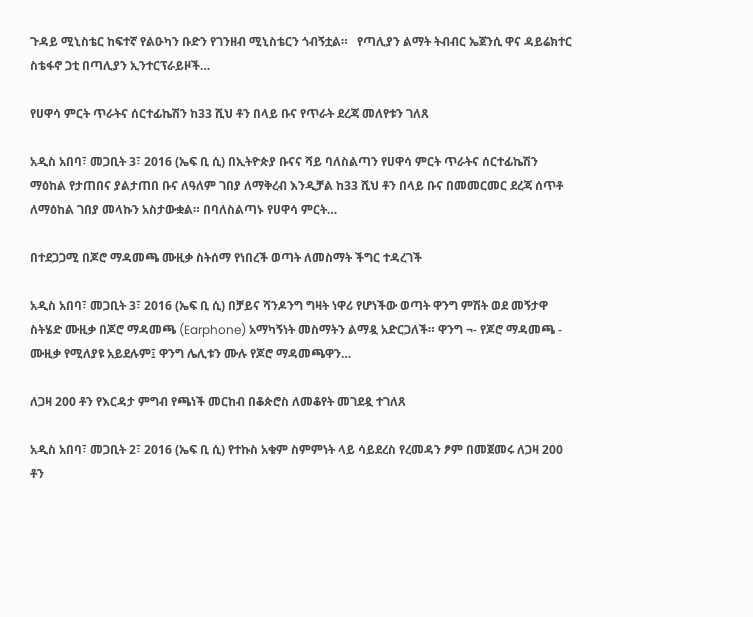ጉዳይ ሚኒስቴር ከፍተኛ የልዑካን ቡድን የገንዘብ ሚኒስቴርን ጎብኝቷል።   የጣሊያን ልማት ትብብር ኤጀንሲ ዋና ዳይሬክተር ስቴፋኖ ጋቲ በጣሊያን ኢንተርፕራይዞች…

የሀዋሳ ምርት ጥራትና ሰርተፊኬሽን ከ33 ሺህ ቶን በላይ ቡና የጥራት ደረጃ መለየቱን ገለጸ

አዲስ አበባ፣ መጋቢት 3፣ 2016 (ኤፍ ቢ ሲ) በኢትዮጵያ ቡናና ሻይ ባለስልጣን የሀዋሳ ምርት ጥራትና ሰርተፊኬሽን ማዕከል የታጠበና ያልታጠበ ቡና ለዓለም ገበያ ለማቅረብ እንዲቻል ከ33 ሺህ ቶን በላይ ቡና በመመርመር ደረጃ ሰጥቶ ለማዕከል ገበያ መላኩን አስታውቋል። በባለስልጣኑ የሀዋሳ ምርት…

በተደጋጋሚ በጆሮ ማዳመጫ ሙዚቃ ስትሰማ የነበረች ወጣት ለመስማት ችግር ተዳረገች

አዲስ አበባ፣ መጋቢት 3፣ 2016 (ኤፍ ቢ ሲ) በቻይና ሻንዶንግ ግዛት ነዋሪ የሆነችው ወጣት ዋንግ ምሽት ወደ መኝታዋ ስትሄድ ሙዚቃ በጆሮ ማዳመጫ (Earphone) አማካኝነት መስማትን ልማዷ አድርጋለች። ዋንግ ¬- የጆሮ ማዳመጫ - ሙዚቃ የሚለያዩ አይደሉም፤ ዋንግ ሌሊቱን ሙሉ የጆሮ ማዳመጫዋን…

ለጋዛ 200 ቶን የእርዳታ ምግብ የጫነች መርከብ በቆጵሮስ ለመቆየት መገደዷ ተገለጸ

አዲስ አበባ፣ መጋቢት 2፣ 2016 (ኤፍ ቢ ሲ) የተኩስ አቁም ስምምነት ላይ ሳይደረስ የረመዳን ፆም በመጀመሩ ለጋዛ 200 ቶን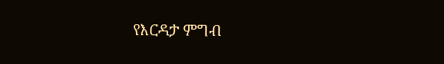የእርዳታ ምግብ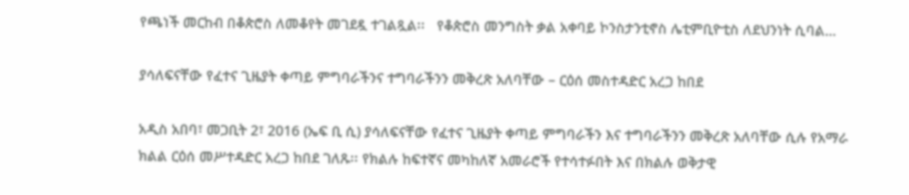የጫነች መርከብ በቆጵሮስ ለመቆየት መገደዷ ተገልጿል፡፡   የቆጵሮስ መንግስት ቃል አቀባይ ኮንስታንቲኖስ ሌቲምቢዮቲስ ለደህንነት ሲባል…

ያሳለፍናቸው የፈተና ጊዜያት ቀጣይ ምግባራችንና ተግባራችንን መቅረጽ አለባቸው – ርዕሰ መስተዳድር አረጋ ከበደ

አዲስ አበባ፣ መጋቢት 2፣ 2016 (ኤፍ ቢ ሲ) ያሳለፍናቸው የፈተና ጊዜያት ቀጣይ ምግባራችን እና ተግባራችንን መቅረጽ አለባቸው ሲሉ የአማራ ክልል ርዕሰ መሥተዳድር አረጋ ከበደ ገለጹ፡፡ የክልሉ ከፍተኛና መካከለኛ አመራሮች የተሳተፉበት እና በክልሉ ወቅታዊ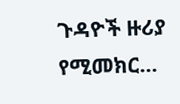ጉዳዮች ዙሪያ የሚመክር…